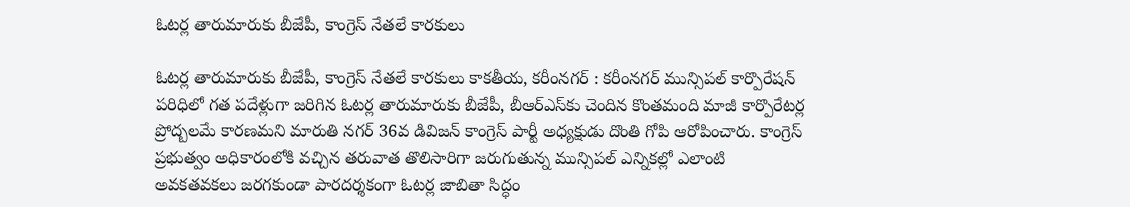ఓటర్ల తారుమారుకు బీజేపీ, కాంగ్రెస్ నేత‌లే కారకులు

ఓటర్ల తారుమారుకు బీజేపీ, కాంగ్రెస్ నేత‌లే కారకులు కాకతీయ, కరీంనగర్ : కరీంనగర్ మున్సిపల్ కార్పొరేషన్ పరిధిలో గత పదేళ్లుగా జరిగిన ఓటర్ల తారుమారుకు బీజేపీ, బీఆర్‌ఎస్‌కు చెందిన కొంతమంది మాజీ కార్పొరేటర్ల ప్రోద్బలమే కారణమని మారుతి నగర్ 36వ డివిజన్ కాంగ్రెస్ పార్టీ అధ్యక్షుడు దొంతి గోపి ఆరోపించారు. కాంగ్రెస్ ప్రభుత్వం అధికారంలోకి వచ్చిన తరువాత తొలిసారిగా జరుగుతున్న మున్సిపల్ ఎన్నికల్లో ఎలాంటి అవకతవకలు జరగకుండా పారదర్శకంగా ఓటర్ల జాబితా సిద్ధం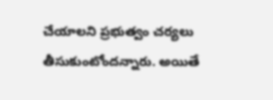చేయాలని ప్రభుత్వం చర్యలు తీసుకుంటోందన్నారు. అయితే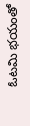ఓటమి భయంతో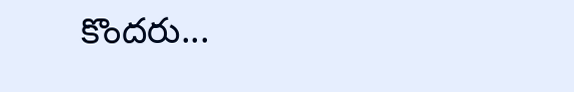కొందరు...